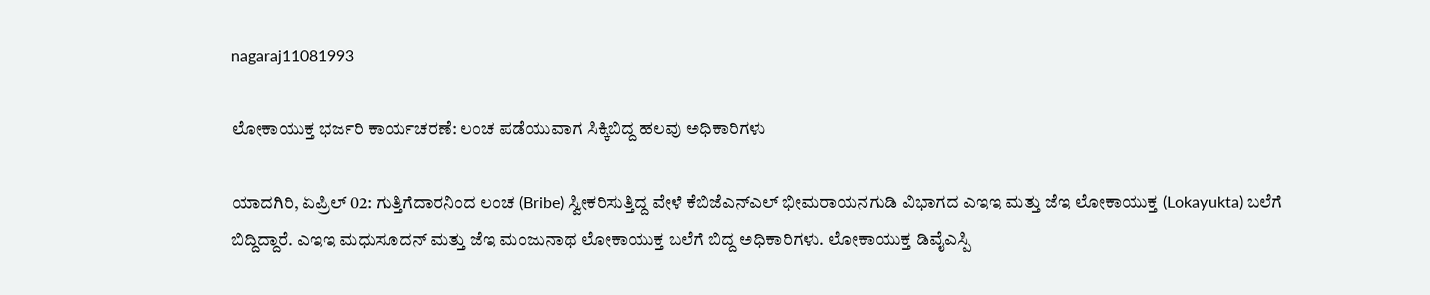nagaraj11081993

ಲೋಕಾಯುಕ್ತ ಭರ್ಜರಿ ಕಾರ್ಯಚರಣೆ: ಲಂಚ ಪಡೆಯುವಾಗ ಸಿಕ್ಕಿಬಿದ್ದ ಹಲವು ಅಧಿಕಾರಿಗಳು

ಯಾದಗಿರಿ, ಏಪ್ರಿಲ್ 02: ಗುತ್ತಿಗೆದಾರನಿಂದ ಲಂಚ (Bribe) ಸ್ವೀಕರಿಸುತ್ತಿದ್ದ ವೇಳೆ ಕೆಬಿಜೆಎನ್ಎಲ್ ಭೀಮರಾಯನಗುಡಿ ವಿಭಾಗದ ಎಇಇ ಮತ್ತು ಜೆಇ ಲೋಕಾಯುಕ್ತ (Lokayukta) ಬಲೆಗೆ ಬಿದ್ದಿದ್ದಾರೆ. ಎಇಇ ಮಧುಸೂದನ್ ಮತ್ತು ಜೆಇ ಮಂಜುನಾಥ ಲೋಕಾಯುಕ್ತ ಬಲೆಗೆ ಬಿದ್ದ ಅಧಿಕಾರಿಗಳು. ಲೋಕಾಯುಕ್ತ ಡಿವೈಎಸ್ಪಿ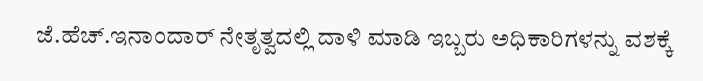ಜೆ.ಹೆಚ್.ಇನಾಂದಾರ್ ನೇತೃತ್ವದಲ್ಲಿ ದಾಳಿ ಮಾಡಿ ಇಬ್ಬರು ಅಧಿಕಾರಿಗಳನ್ನು ವಶಕ್ಕೆ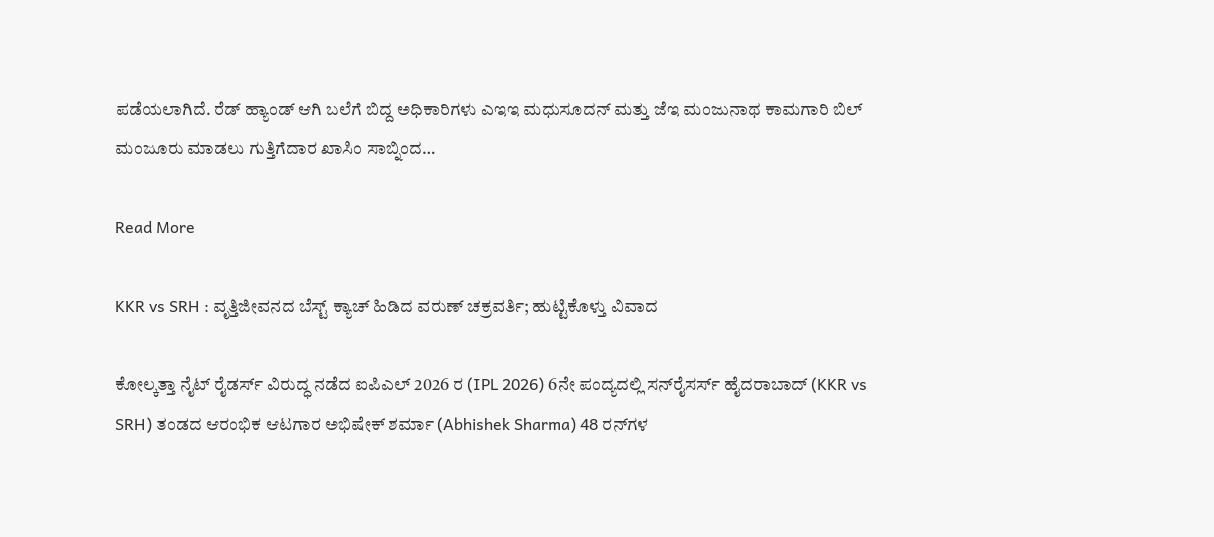ಪಡೆಯಲಾಗಿದೆ. ರೆಡ್ ಹ್ಯಾಂಡ್ ಆಗಿ ಬಲೆಗೆ ಬಿದ್ದ ಅಧಿಕಾರಿಗಳು ಎಇಇ ಮಧುಸೂದನ್ ಮತ್ತು ಜೆಇ ಮಂಜುನಾಥ ಕಾಮಗಾರಿ ಬಿಲ್ ಮಂಜೂರು ಮಾಡಲು ಗುತ್ತಿಗೆದಾರ ಖಾಸಿಂ ಸಾಬ್ನಿಂದ…

Read More

KKR vs SRH : ವೃತ್ತಿಜೀವನದ ಬೆಸ್ಟ್ ಕ್ಯಾಚ್ ಹಿಡಿದ ವರುಣ್ ಚಕ್ರವರ್ತಿ; ಹುಟ್ಟಿಕೊಳ್ತು ವಿವಾದ

ಕೋಲ್ಕತ್ತಾ ನೈಟ್ ರೈಡರ್ಸ್ ವಿರುದ್ಧ ನಡೆದ ಐಪಿಎಲ್ 2026 ರ (IPL 2026) 6ನೇ ಪಂದ್ಯದಲ್ಲಿ ಸನ್‌ರೈಸರ್ಸ್ ಹೈದರಾಬಾದ್ (KKR vs SRH) ತಂಡದ ಆರಂಭಿಕ ಆಟಗಾರ ಅಭಿಷೇಕ್ ಶರ್ಮಾ (Abhishek Sharma) 48 ರನ್‌ಗಳ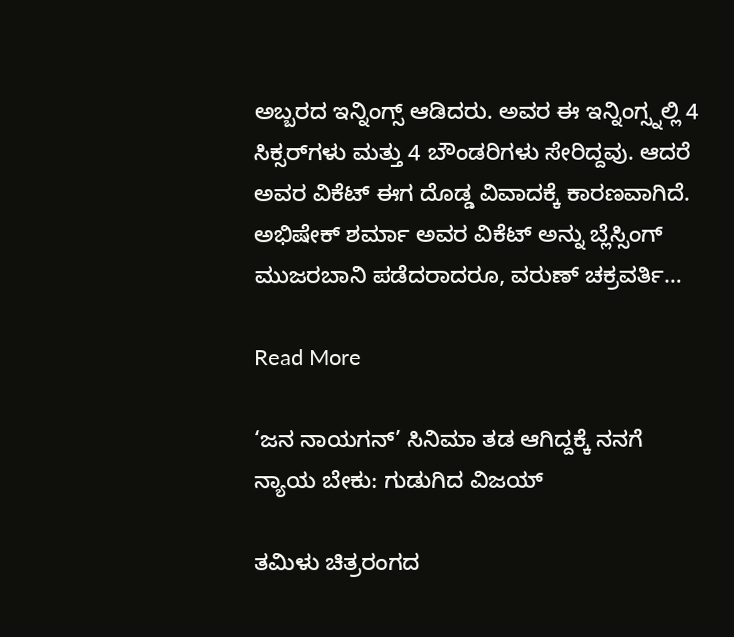ಅಬ್ಬರದ ಇನ್ನಿಂಗ್ಸ್ ಆಡಿದರು. ಅವರ ಈ ಇನ್ನಿಂಗ್ಸ್ನಲ್ಲಿ 4 ಸಿಕ್ಸರ್‌ಗಳು ಮತ್ತು 4 ಬೌಂಡರಿಗಳು ಸೇರಿದ್ದವು. ಆದರೆ ಅವರ ವಿಕೆಟ್ ಈಗ ದೊಡ್ಡ ವಿವಾದಕ್ಕೆ ಕಾರಣವಾಗಿದೆ. ಅಭಿಷೇಕ್ ಶರ್ಮಾ ಅವರ ವಿಕೆಟ್ ಅನ್ನು ಬ್ಲೆಸ್ಸಿಂಗ್ ಮುಜರಬಾನಿ ಪಡೆದರಾದರೂ, ವರುಣ್ ಚಕ್ರವರ್ತಿ…

Read More

‘ಜನ ನಾಯಗನ್’ ಸಿನಿಮಾ ತಡ ಆಗಿದ್ದಕ್ಕೆ ನನಗೆ ನ್ಯಾಯ ಬೇಕು: ಗುಡುಗಿದ ವಿಜಯ್

ತಮಿಳು ಚಿತ್ರರಂಗದ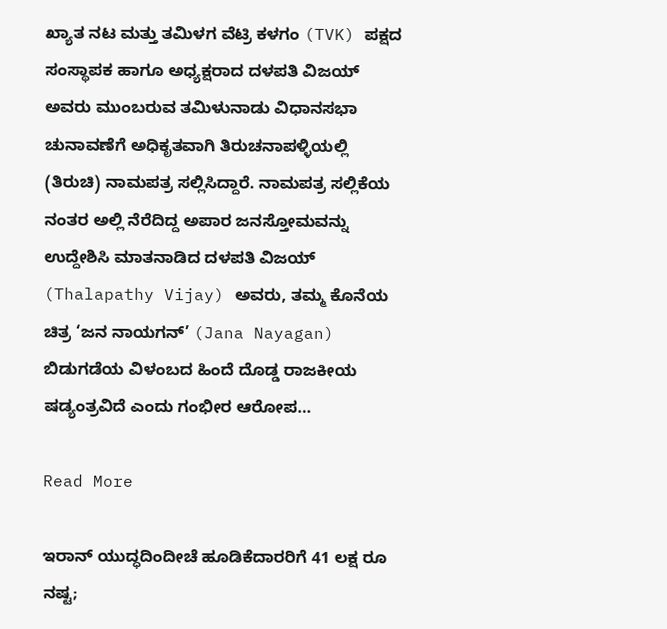ಖ್ಯಾತ ನಟ ಮತ್ತು ತಮಿಳಗ ವೆಟ್ರಿ ಕಳಗಂ (TVK) ಪಕ್ಷದ ಸಂಸ್ಥಾಪಕ ಹಾಗೂ ಅಧ್ಯಕ್ಷರಾದ ದಳಪತಿ ವಿಜಯ್ ಅವರು ಮುಂಬರುವ ತಮಿಳುನಾಡು ವಿಧಾನಸಭಾ ಚುನಾವಣೆಗೆ ಅಧಿಕೃತವಾಗಿ ತಿರುಚನಾಪಳ್ಳಿಯಲ್ಲಿ (ತಿರುಚಿ) ನಾಮಪತ್ರ ಸಲ್ಲಿಸಿದ್ದಾರೆ. ನಾಮಪತ್ರ ಸಲ್ಲಿಕೆಯ ನಂತರ ಅಲ್ಲಿ ನೆರೆದಿದ್ದ ಅಪಾರ ಜನಸ್ತೋಮವನ್ನು ಉದ್ದೇಶಿಸಿ ಮಾತನಾಡಿದ ದಳಪತಿ ವಿಜಯ್ (Thalapathy Vijay) ಅವರು, ತಮ್ಮ ಕೊನೆಯ ಚಿತ್ರ ‘ಜನ ನಾಯಗನ್’ (Jana Nayagan) ಬಿಡುಗಡೆಯ ವಿಳಂಬದ ಹಿಂದೆ ದೊಡ್ಡ ರಾಜಕೀಯ ಷಡ್ಯಂತ್ರವಿದೆ ಎಂದು ಗಂಭೀರ ಆರೋಪ…

Read More

ಇರಾನ್ ಯುದ್ಧದಿಂದೀಚೆ ಹೂಡಿಕೆದಾರರಿಗೆ 41 ಲಕ್ಷ ರೂ ನಷ್ಟ;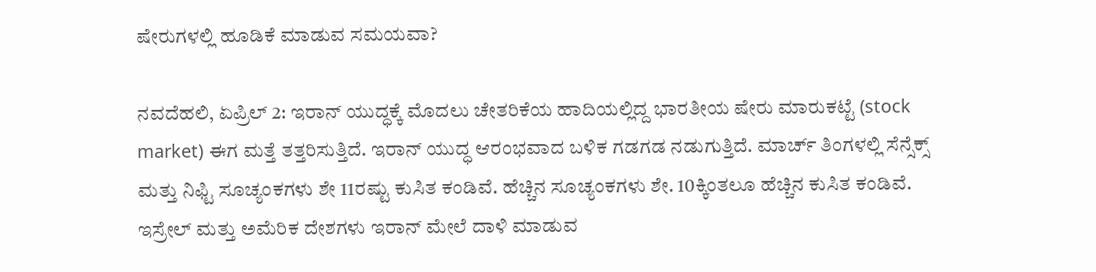ಷೇರುಗಳಲ್ಲಿ ಹೂಡಿಕೆ ಮಾಡುವ ಸಮಯವಾ?

ನವದೆಹಲಿ, ಏಪ್ರಿಲ್ 2: ಇರಾನ್ ಯುದ್ಧಕ್ಕೆ ಮೊದಲು ಚೇತರಿಕೆಯ ಹಾದಿಯಲ್ಲಿದ್ದ ಭಾರತೀಯ ಷೇರು ಮಾರುಕಟ್ಟೆ (stock market) ಈಗ ಮತ್ತೆ ತತ್ತರಿಸುತ್ತಿದೆ. ಇರಾನ್ ಯುದ್ಧ ಆರಂಭವಾದ ಬಳಿಕ ಗಡಗಡ ನಡುಗುತ್ತಿದೆ. ಮಾರ್ಚ್ ತಿಂಗಳಲ್ಲಿ ಸೆನ್ಸೆಕ್ಸ್ ಮತ್ತು ನಿಫ್ಟಿ ಸೂಚ್ಯಂಕಗಳು ಶೇ 11ರಷ್ಟು ಕುಸಿತ ಕಂಡಿವೆ. ಹೆಚ್ಚಿನ ಸೂಚ್ಯಂಕಗಳು ಶೇ. 10ಕ್ಕಿಂತಲೂ ಹೆಚ್ಚಿನ ಕುಸಿತ ಕಂಡಿವೆ. ಇಸ್ರೇಲ್ ಮತ್ತು ಅಮೆರಿಕ ದೇಶಗಳು ಇರಾನ್ ಮೇಲೆ ದಾಳಿ ಮಾಡುವ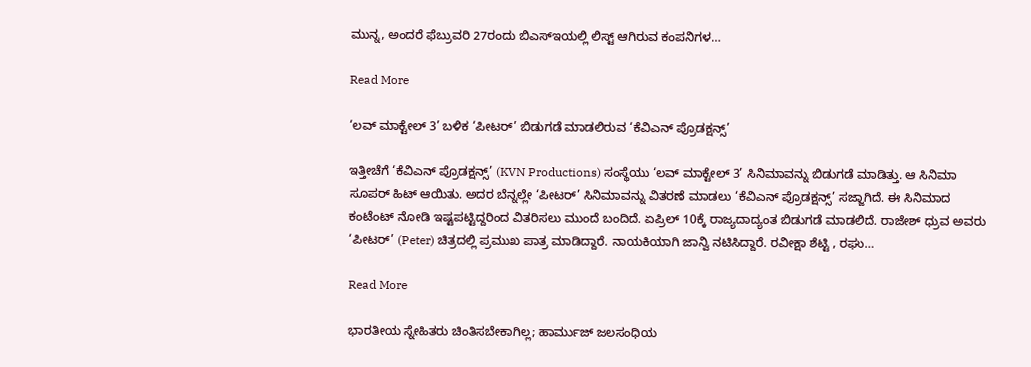ಮುನ್ನ, ಅಂದರೆ ಫೆಬ್ರುವರಿ 27ರಂದು ಬಿಎಸ್ಇಯಲ್ಲಿ ಲಿಸ್ಟ್ ಆಗಿರುವ ಕಂಪನಿಗಳ…

Read More

‘ಲವ್ ಮಾಕ್ಟೇಲ್ 3’ ಬಳಿಕ ‘ಪೀಟರ್’ ಬಿಡುಗಡೆ ಮಾಡಲಿರುವ ‘ಕೆವಿಎನ್ ಪ್ರೊಡಕ್ಷನ್ಸ್’

ಇತ್ತೀಚೆಗೆ ‘ಕೆವಿಎನ್ ಪ್ರೊಡಕ್ಷನ್ಸ್’ (KVN Productions) ಸಂಸ್ಥೆಯು ‘ಲವ್ ಮಾಕ್ಟೇಲ್ 3’ ಸಿನಿಮಾವನ್ನು ಬಿಡುಗಡೆ ಮಾಡಿತ್ತು. ಆ ಸಿನಿಮಾ ಸೂಪರ್ ಹಿಟ್ ಆಯಿತು. ಅದರ ಬೆನ್ನಲ್ಲೇ ‘ಪೀಟರ್’ ಸಿನಿಮಾವನ್ನು ವಿತರಣೆ ಮಾಡಲು ‘ಕೆವಿಎನ್ ಪ್ರೊಡಕ್ಷನ್ಸ್’ ಸಜ್ಜಾಗಿದೆ. ಈ ಸಿನಿಮಾದ ಕಂಟೆಂಟ್ ನೋಡಿ ಇಷ್ಟಪಟ್ಟಿದ್ದರಿಂದ ವಿತರಿಸಲು ಮುಂದೆ ಬಂದಿದೆ. ಏಪ್ರಿಲ್ 10ಕ್ಕೆ ರಾಜ್ಯದಾದ್ಯಂತ ಬಿಡುಗಡೆ ಮಾಡಲಿದೆ. ರಾಜೇಶ್ ಧ್ರುವ ಅವರು ‘ಪೀಟರ್’ (Peter) ಚಿತ್ರದಲ್ಲಿ ಪ್ರಮುಖ ಪಾತ್ರ ಮಾಡಿದ್ದಾರೆ. ನಾಯಕಿಯಾಗಿ ಜಾನ್ವಿ ನಟಿಸಿದ್ದಾರೆ. ರವೀಕ್ಷಾ ಶೆಟ್ಟಿ , ರಘು…

Read More

ಭಾರತೀಯ ಸ್ನೇಹಿತರು ಚಿಂತಿಸಬೇಕಾಗಿಲ್ಲ; ಹಾರ್ಮುಜ್ ಜಲಸಂಧಿಯ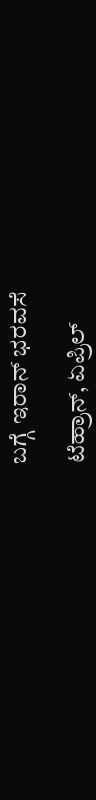ಬಗ್ಗೆ ಇರಾನ್ ಭರವಸೆ

ಟೆಹ್ರಾನ್, ಏಪ್ರಿಲ್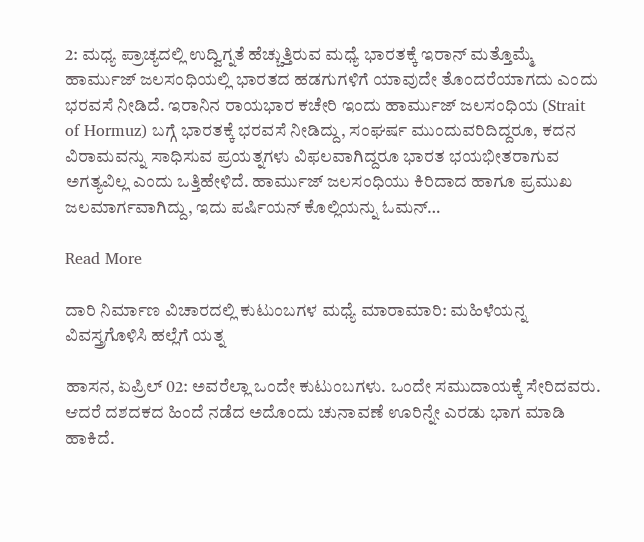2: ಮಧ್ಯ ಪ್ರಾಚ್ಯದಲ್ಲಿ ಉದ್ವಿಗ್ನತೆ ಹೆಚ್ಚುತ್ತಿರುವ ಮಧ್ಯೆ ಭಾರತಕ್ಕೆ ಇರಾನ್ ಮತ್ತೊಮ್ಮೆ ಹಾರ್ಮುಜ್ ಜಲಸಂಧಿಯಲ್ಲಿ ಭಾರತದ ಹಡಗುಗಳಿಗೆ ಯಾವುದೇ ತೊಂದರೆಯಾಗದು ಎಂದು ಭರವಸೆ ನೀಡಿದೆ. ಇರಾನಿನ ರಾಯಭಾರ ಕಚೇರಿ ಇಂದು ಹಾರ್ಮುಜ್ ಜಲಸಂಧಿಯ (Strait of Hormuz) ಬಗ್ಗೆ ಭಾರತಕ್ಕೆ ಭರವಸೆ ನೀಡಿದ್ದು, ಸಂಘರ್ಷ ಮುಂದುವರಿದಿದ್ದರೂ, ಕದನ ವಿರಾಮವನ್ನು ಸಾಧಿಸುವ ಪ್ರಯತ್ನಗಳು ವಿಫಲವಾಗಿದ್ದರೂ ಭಾರತ ಭಯಭೀತರಾಗುವ ಅಗತ್ಯವಿಲ್ಲ ಎಂದು ಒತ್ತಿಹೇಳಿದೆ. ಹಾರ್ಮುಜ್ ಜಲಸಂಧಿಯು ಕಿರಿದಾದ ಹಾಗೂ ಪ್ರಮುಖ ಜಲಮಾರ್ಗವಾಗಿದ್ದು, ಇದು ಪರ್ಷಿಯನ್ ಕೊಲ್ಲಿಯನ್ನು ಓಮನ್…

Read More

ದಾರಿ ನಿರ್ಮಾಣ ವಿಚಾರದಲ್ಲಿ ಕುಟುಂಬಗಳ ಮಧ್ಯೆ ಮಾರಾಮಾರಿ: ಮಹಿಳೆಯನ್ನ ವಿವಸ್ತ್ರಗೊಳಿಸಿ ಹಲ್ಲೆಗೆ ಯತ್ನ

ಹಾಸನ, ಏಪ್ರಿಲ್ 02: ಅವರೆಲ್ಲಾ ಒಂದೇ ಕುಟುಂಬಗಳು. ಒಂದೇ ಸಮುದಾಯಕ್ಕೆ ಸೇರಿದವರು. ಆದರೆ ದಶದಕದ ಹಿಂದೆ ನಡೆದ ಅದೊಂದು ಚುನಾವಣೆ ಊರಿನ್ನೇ ಎರಡು ಭಾಗ ಮಾಡಿ ಹಾಕಿದೆ.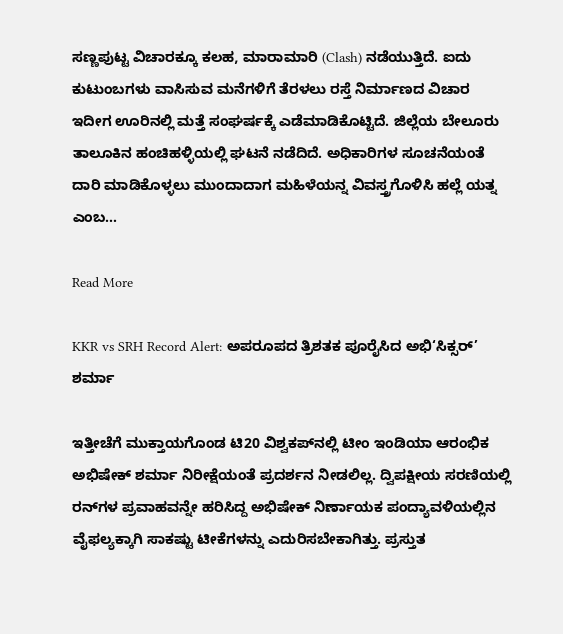ಸಣ್ಣಪುಟ್ಟ ವಿಚಾರಕ್ಕೂ ಕಲಹ, ಮಾರಾಮಾರಿ (Clash) ನಡೆಯುತ್ತಿದೆ. ಐದು ಕುಟುಂಬಗಳು ವಾಸಿಸುವ ಮನೆಗಳಿಗೆ ತೆರಳಲು ರಸ್ತೆ ನಿರ್ಮಾಣದ ವಿಚಾರ ಇದೀಗ ಊರಿನಲ್ಲಿ ಮತ್ತೆ ಸಂಘರ್ಷಕ್ಕೆ ಎಡೆಮಾಡಿಕೊಟ್ಟಿದೆ. ಜಿಲ್ಲೆಯ ಬೇಲೂರು ತಾಲೂಕಿನ ಹಂಚಿಹಳ್ಳಿಯಲ್ಲಿ ಘಟನೆ ನಡೆದಿದೆ. ಅಧಿಕಾರಿಗಳ ಸೂಚನೆಯಂತೆ ದಾರಿ ಮಾಡಿಕೊಳ್ಳಲು ಮುಂದಾದಾಗ ಮಹಿಳೆಯನ್ನ ವಿವಸ್ತ್ರಗೊಳಿಸಿ ಹಲ್ಲೆ ಯತ್ನ ಎಂಬ…

Read More

KKR vs SRH Record Alert: ಅಪರೂಪದ ತ್ರಿಶತಕ ಪೂರೈಸಿದ ಅಭಿ‘ಸಿಕ್ಸರ್’ ಶರ್ಮಾ

ಇತ್ತೀಚೆಗೆ ಮುಕ್ತಾಯಗೊಂಡ ಟಿ20 ವಿಶ್ವಕಪ್‌ನಲ್ಲಿ ಟೀಂ ಇಂಡಿಯಾ ಆರಂಭಿಕ ಅಭಿಷೇಕ್ ಶರ್ಮಾ ನಿರೀಕ್ಷೆಯಂತೆ ಪ್ರದರ್ಶನ ನೀಡಲಿಲ್ಲ. ದ್ವಿಪಕ್ಷೀಯ ಸರಣಿಯಲ್ಲಿ ರನ್‌ಗಳ ಪ್ರವಾಹವನ್ನೇ ಹರಿಸಿದ್ದ ಅಭಿಷೇಕ್ ನಿರ್ಣಾಯಕ ಪಂದ್ಯಾವಳಿಯಲ್ಲಿನ ವೈಫಲ್ಯಕ್ಕಾಗಿ ಸಾಕಷ್ಟು ಟೀಕೆಗಳನ್ನು ಎದುರಿಸಬೇಕಾಗಿತ್ತು. ಪ್ರಸ್ತುತ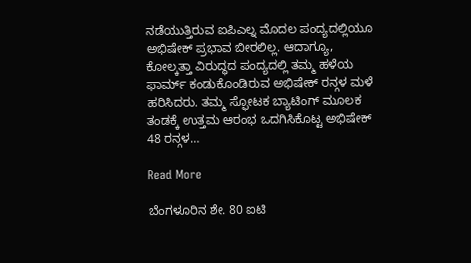ನಡೆಯುತ್ತಿರುವ ಐಪಿಎಲ್ನ ಮೊದಲ ಪಂದ್ಯದಲ್ಲಿಯೂ ಅಭಿಷೇಕ್ ಪ್ರಭಾವ ಬೀರಲಿಲ್ಲ. ಆದಾಗ್ಯೂ, ಕೋಲ್ಕತ್ತಾ ವಿರುದ್ಧದ ಪಂದ್ಯದಲ್ಲಿ ತಮ್ಮ ಹಳೆಯ ಫಾರ್ಮ್ ಕಂಡುಕೊಂಡಿರುವ ಅಭಿಷೇಕ್ ರನ್ಗಳ ಮಳೆ ಹರಿಸಿದರು. ತಮ್ಮ ಸ್ಫೋಟಕ ಬ್ಯಾಟಿಂಗ್‌ ಮೂಲಕ ತಂಡಕ್ಕೆ ಉತ್ತಮ ಆರಂಭ ಒದಗಿಸಿಕೊಟ್ಟ ಅಭಿಷೇಕ್ 48 ರನ್ಗಳ…

Read More

ಬೆಂಗಳೂರಿನ ಶೇ. 80 ಐಟಿ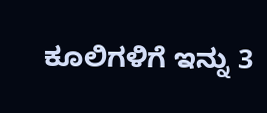ಕೂಲಿಗಳಿಗೆ ಇನ್ನು 3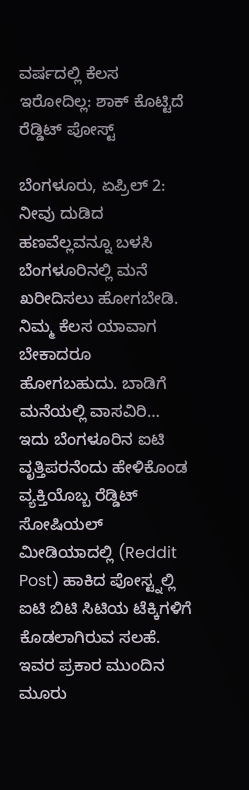ವರ್ಷದಲ್ಲಿ ಕೆಲಸ ಇರೋದಿಲ್ಲ: ಶಾಕ್ ಕೊಟ್ಟಿದೆ ರೆಡ್ಡಿಟ್ ಪೋಸ್ಟ್

ಬೆಂಗಳೂರು, ಏಪ್ರಿಲ್ 2: ನೀವು ದುಡಿದ ಹಣವೆಲ್ಲವನ್ನೂ ಬಳಸಿ ಬೆಂಗಳೂರಿನಲ್ಲಿ ಮನೆ ಖರೀದಿಸಲು ಹೋಗಬೇಡಿ. ನಿಮ್ಮ ಕೆಲಸ ಯಾವಾಗ ಬೇಕಾದರೂ ಹೋಗಬಹುದು. ಬಾಡಿಗೆ ಮನೆಯಲ್ಲಿ ವಾಸವಿರಿ… ಇದು ಬೆಂಗಳೂರಿನ ಐಟಿ ವೃತ್ತಿಪರನೆಂದು ಹೇಳಿಕೊಂಡ ವ್ಯಕ್ತಿಯೊಬ್ಬ ರೆಡ್ಡಿಟ್ ಸೋಷಿಯಲ್ ಮೀಡಿಯಾದಲ್ಲಿ (Reddit Post) ಹಾಕಿದ ಪೋಸ್ಟ್ನಲ್ಲಿ ಐಟಿ ಬಿಟಿ ಸಿಟಿಯ ಟೆಕ್ಕಿಗಳಿಗೆ ಕೊಡಲಾಗಿರುವ ಸಲಹೆ. ಇವರ ಪ್ರಕಾರ ಮುಂದಿನ ಮೂರು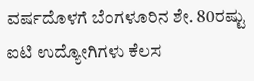ವರ್ಷದೊಳಗೆ ಬೆಂಗಳೂರಿನ ಶೇ. 80ರಷ್ಟು ಐಟಿ ಉದ್ಯೋಗಿಗಳು ಕೆಲಸ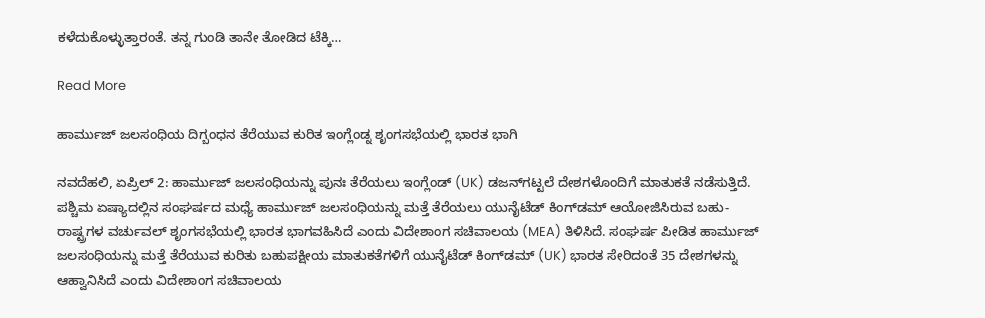ಕಳೆದುಕೊಳ್ಳುತ್ತಾರಂತೆ. ತನ್ನ ಗುಂಡಿ ತಾನೇ ತೋಡಿದ ಟೆಕ್ಕಿ…

Read More

ಹಾರ್ಮುಜ್ ಜಲಸಂಧಿಯ ದಿಗ್ಬಂಧನ ತೆರೆಯುವ ಕುರಿತ ಇಂಗ್ಲೆಂಡ್ನ ಶೃಂಗಸಭೆಯಲ್ಲಿ ಭಾರತ ಭಾಗಿ

ನವದೆಹಲಿ, ಏಪ್ರಿಲ್ 2: ಹಾರ್ಮುಜ್ ಜಲಸಂಧಿಯನ್ನು ಪುನಃ ತೆರೆಯಲು ಇಂಗ್ಲೆಂಡ್ (UK) ಡಜನ್‌ಗಟ್ಟಲೆ ದೇಶಗಳೊಂದಿಗೆ ಮಾತುಕತೆ ನಡೆಸುತ್ತಿದೆ. ಪಶ್ಚಿಮ ಏಷ್ಯಾದಲ್ಲಿನ ಸಂಘರ್ಷದ ಮಧ್ಯೆ ಹಾರ್ಮುಜ್ ಜಲಸಂಧಿಯನ್ನು ಮತ್ತೆ ತೆರೆಯಲು ಯುನೈಟೆಡ್ ಕಿಂಗ್‌ಡಮ್ ಆಯೋಜಿಸಿರುವ ಬಹು-ರಾಷ್ಟ್ರಗಳ ವರ್ಚುವಲ್ ಶೃಂಗಸಭೆಯಲ್ಲಿ ಭಾರತ ಭಾಗವಹಿಸಿದೆ ಎಂದು ವಿದೇಶಾಂಗ ಸಚಿವಾಲಯ (MEA) ತಿಳಿಸಿದೆ. ಸಂಘರ್ಷ ಪೀಡಿತ ಹಾರ್ಮುಜ್ ಜಲಸಂಧಿಯನ್ನು ಮತ್ತೆ ತೆರೆಯುವ ಕುರಿತು ಬಹುಪಕ್ಷೀಯ ಮಾತುಕತೆಗಳಿಗೆ ಯುನೈಟೆಡ್ ಕಿಂಗ್‌ಡಮ್ (UK) ಭಾರತ ಸೇರಿದಂತೆ 35 ದೇಶಗಳನ್ನು ಆಹ್ವಾನಿಸಿದೆ ಎಂದು ವಿದೇಶಾಂಗ ಸಚಿವಾಲಯ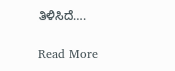ತಿಳಿಸಿದೆ….

Read More